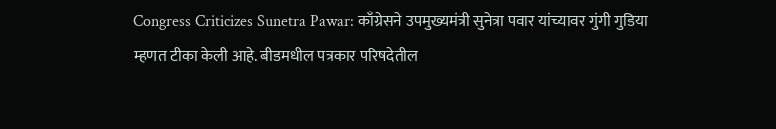Congress Criticizes Sunetra Pawar: काँग्रेसने उपमुख्यमंत्री सुनेत्रा पवार यांच्यावर गुंगी गुडिया म्हणत टीका केली आहे. बीडमधील पत्रकार परिषदेतील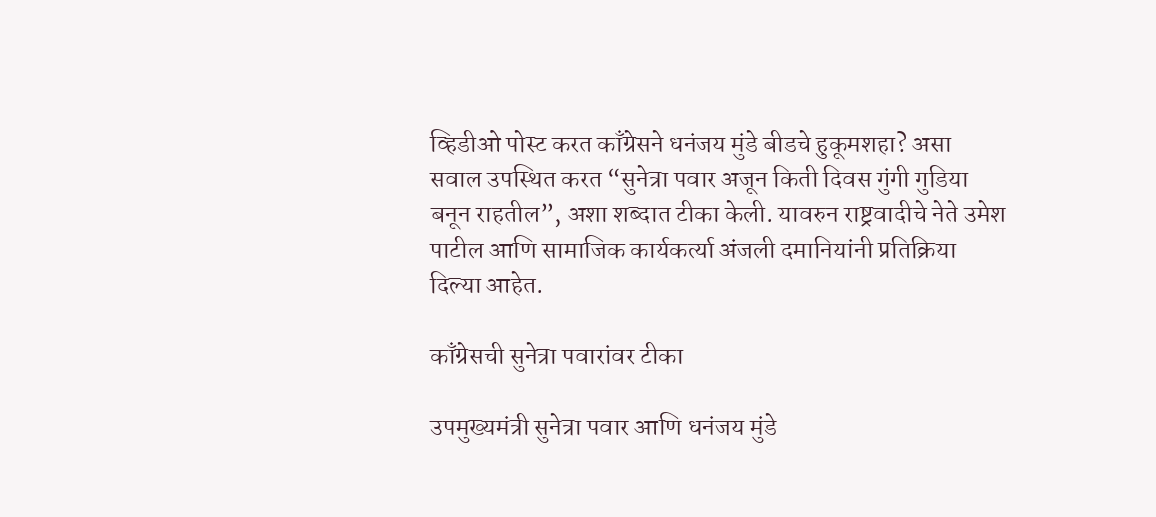व्हिडीओ पोस्ट करत काँग्रेसने धनंजय मुंडे बीडचे हुकूमशहा? असा सवाल उपस्थित करत “सुनेत्रा पवार अजून किती दिवस गुंगी गुडिया बनून राहतील”, अशा शब्दात टीका केली. यावरुन राष्ट्रवादीचे नेते उमेश पाटील आणि सामाजिक कार्यकर्त्या अंजली दमानियांनी प्रतिक्रिया दिल्या आहेत.

काँग्रेसची सुनेत्रा पवारांवर टीका

उपमुख्यमंत्री सुनेत्रा पवार आणि धनंजय मुंडे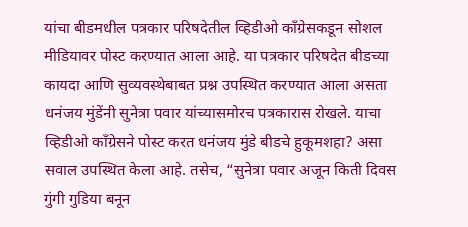यांचा बीडमधील पत्रकार परिषदेतील व्हिडीओ काँग्रेसकडून सोशल मीडियावर पोस्ट करण्यात आला आहे. या पत्रकार परिषदेत बीडच्या कायदा आणि सुव्यवस्थेबाबत प्रश्न उपस्थित करण्यात आला असता धनंजय मुंडेंनी सुनेत्रा पवार यांच्यासमोरच पत्रकारास रोखले. याचा व्हिडीओ काँग्रेसने पोस्ट करत धनंजय मुंडे बीडचे हुकूमशहा? असा सवाल उपस्थित केला आहे. तसेच, “सुनेत्रा पवार अजून किती दिवस गुंगी गुडिया बनून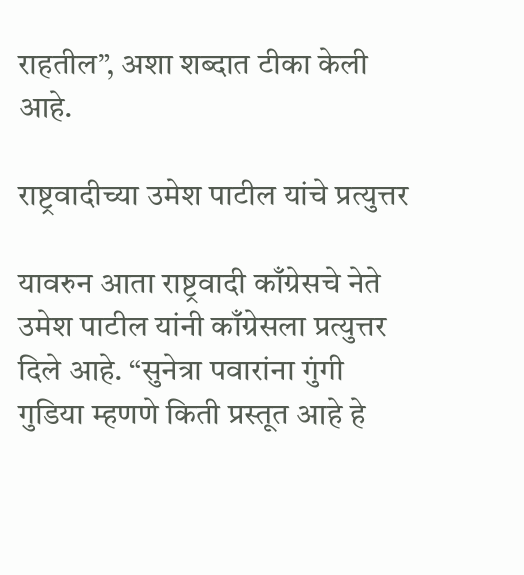राहतील”, अशा शब्दात टीका केली आहे.

राष्ट्रवादीच्या उमेश पाटील यांचे प्रत्युत्तर

यावरुन आता राष्ट्रवादी काँग्रेसचे नेते उमेश पाटील यांनी काँग्रेसला प्रत्युत्तर दिले आहे. “सुनेत्रा पवारांना गुंगी गुडिया म्हणणे किती प्रस्तूत आहे हे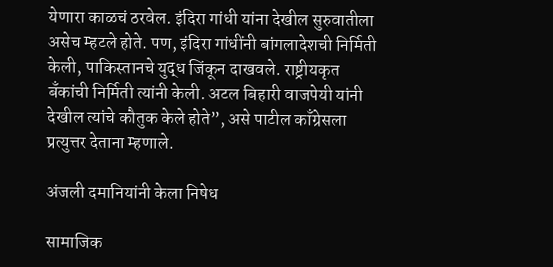येणारा काळचं ठरवेल. इंदिरा गांधी यांना देखील सुरुवातीला असेच म्हटले होते. पण, इंदिरा गांधींनी बांगलादेशची निर्मिती केली, पाकिस्तानचे युद्ध जिंकून दाखवले. राष्ट्रीयकृत बँकांची निर्मिती त्यांनी केली. अटल बिहारी वाजपेयी यांनी देखील त्यांचे कौतुक केले होते”, असे पाटील काँग्रेसला प्रत्युत्तर देताना म्हणाले.

अंजली दमानियांनी केला निषेध

सामाजिक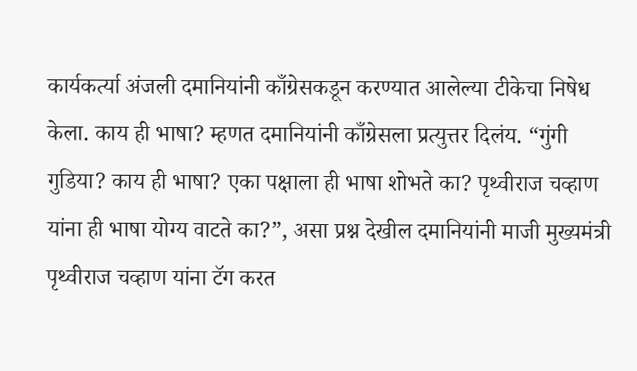कार्यकर्त्या अंजली दमानियांनी काँग्रेसकडून करण्यात आलेल्या टीकेचा निषेध केला. काय ही भाषा? म्हणत दमानियांनी काँग्रेसला प्रत्युत्तर दिलंय. “गुंगी गुडिया? काय ही भाषा? एका पक्षाला ही भाषा शोभते का? पृथ्वीराज चव्हाण यांना ही भाषा योग्य वाटते का?”, असा प्रश्न देखील दमानियांनी माजी मुख्यमंत्री पृथ्वीराज चव्हाण यांना टॅग करत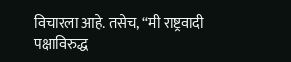विचारला आहे. तसेच, “मी राष्ट्रवादी पक्षाविरुद्ध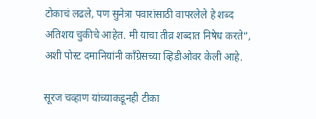टोकाचं लढले, पण सुनेत्रा पवारांसाठी वापरलेले हे शब्द अतिशय चुकीचे आहेत. मी याचा तीव्र शब्दात निषेध करते”, अशी पोस्ट दमानियांनी काँग्रेसच्या व्हिडीओवर केली आहे.

सूरज चव्हाण यांच्याकडूनही टीका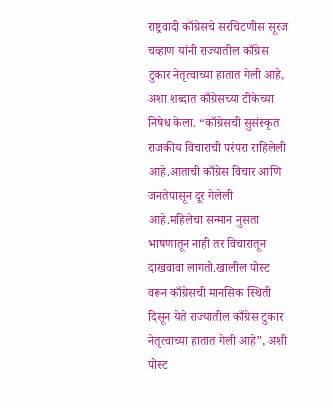राष्ट्रवादी काँग्रेसचे सरचिटणीस सूरज चव्हाण यांनी राज्यातील काँग्रेस टुकार नेतृत्वाच्या हातात गेली आहे, अशा शब्दात काँग्रेसच्या टीकेच्या निषेध केला. “काँग्रेसची सुसंस्कृत राजकीय विचाराची परंपरा राहिलेली आहे.आताची काँग्रेस विचार आणि जनतेपासून दूर गेलेली आहे.महिलेचा सन्मान नुसता भाषणातून नाही तर विचारातून दाखवावा लागतो.खालील पोस्ट वरून काँग्रेसची मानसिक स्थिती दिसून येते राज्यातील काँग्रेस टुकार नेतृत्वाच्या हातात गेली आहे”, अशी पोस्ट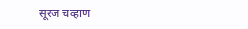सूरज चव्हाण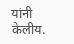यांनी केलीय.